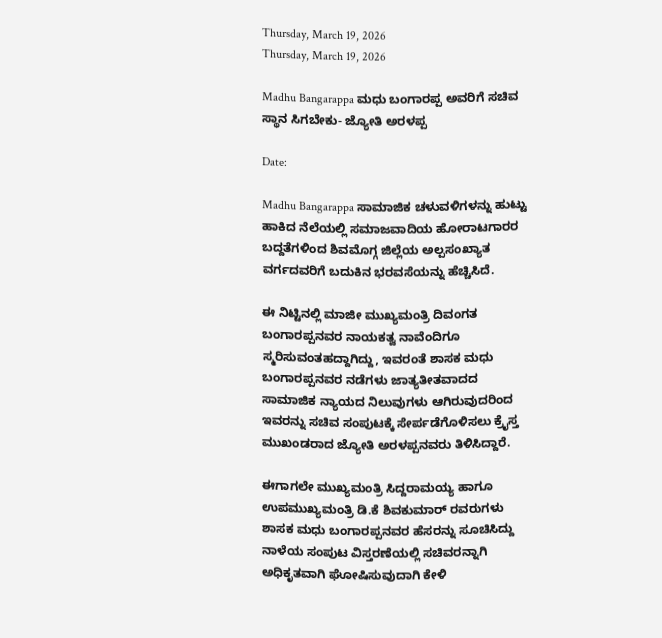Thursday, March 19, 2026
Thursday, March 19, 2026

Madhu Bangarappa ಮಧು ಬಂಗಾರಪ್ಪ ಅವರಿಗೆ ಸಚಿವ ಸ್ಥಾನ ಸಿಗಬೇಕು- ಜ್ಯೋತಿ ಅರಳಪ್ಪ

Date:

Madhu Bangarappa ಸಾಮಾಜಿಕ ಚಳುವಳಿಗಳನ್ನು ಹುಟ್ಟು ಹಾಕಿದ ನೆಲೆಯಲ್ಲಿ ಸಮಾಜವಾದಿಯ ಹೋರಾಟಗಾರರ ಬದ್ದತೆಗಳಿಂದ ಶಿವಮೊಗ್ಗ ಜಿಲ್ಲೆಯ ಅಲ್ಪಸಂಖ್ಯಾತ ವರ್ಗದವರಿಗೆ ಬದುಕಿನ ಭರವಸೆಯನ್ನು ಹೆಚ್ಚಿಸಿದೆ.

ಈ ನಿಟ್ಟಿನಲ್ಲಿ ಮಾಜೀ ಮುಖ್ಯಮಂತ್ರಿ ದಿವಂಗತ ಬಂಗಾರಪ್ಪನವರ ನಾಯಕತ್ವ ನಾವೆಂದಿಗೂ ಸ್ಮರಿಸುವಂತಹದ್ದಾಗಿದ್ದು, ಇವರಂತೆ ಶಾಸಕ ಮಧು ಬಂಗಾರಪ್ಪನವರ ನಡೆಗಳು ಜಾತ್ಯತೀತವಾದದ ಸಾಮಾಜಿಕ ನ್ಯಾಯದ ನಿಲುವುಗಳು ಆಗಿರುವುದರಿಂದ ಇವರನ್ನು ಸಚಿವ ಸಂಪುಟಕ್ಕೆ ಸೇರ್ಪಡೆಗೊಳಿಸಲು ಕ್ರೈಸ್ತ ಮುಖಂಡರಾದ ಜ್ಯೋತಿ ಅರಳಪ್ಪನವರು ತಿಳಿಸಿದ್ದಾರೆ.

ಈಗಾಗಲೇ ಮುಖ್ಯಮಂತ್ರಿ ಸಿದ್ದರಾಮಯ್ಯ ಹಾಗೂ ಉಪಮುಖ್ಯಮಂತ್ರಿ ಡಿ.ಕೆ ಶಿವಕುಮಾರ್‌ ರವರುಗಳು ಶಾಸಕ ಮಧು ಬಂಗಾರಪ್ಪನವರ ಹೆಸರನ್ನು ಸೂಚಿಸಿದ್ದು ನಾಳೆಯ ಸಂಪುಟ ವಿಸ್ತರಣೆಯಲ್ಲಿ ಸಚಿವರನ್ನಾಗಿ ಅಧಿಕೃತವಾಗಿ ಘೋಷಿಸುವುದಾಗಿ ಕೇಳಿ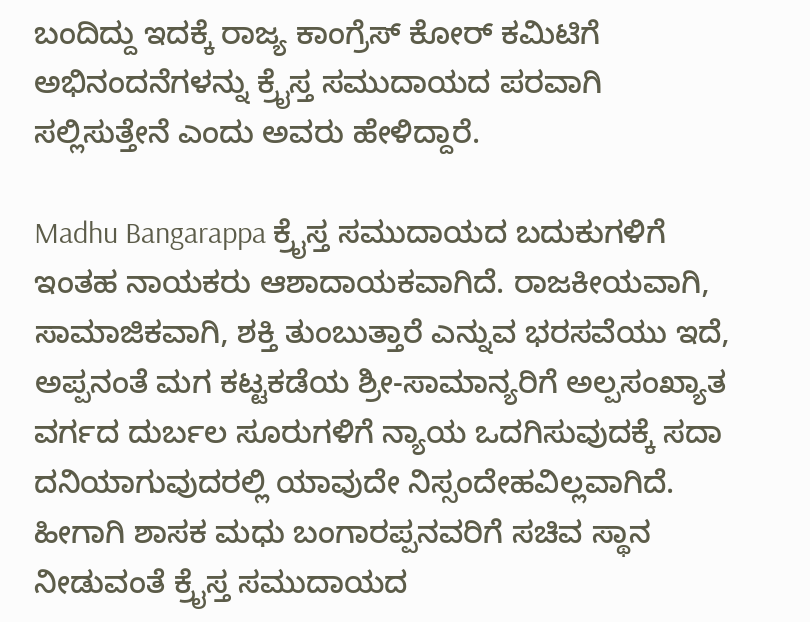ಬಂದಿದ್ದು ಇದಕ್ಕೆ ರಾಜ್ಯ ಕಾಂಗ್ರೆಸ್‌ ಕೋರ್‌ ಕಮಿಟಿಗೆ ಅಭಿನಂದನೆಗಳನ್ನು ಕ್ರೈಸ್ತ ಸಮುದಾಯದ ಪರವಾಗಿ ಸಲ್ಲಿಸುತ್ತೇನೆ ಎಂದು ಅವರು ಹೇಳಿದ್ದಾರೆ.

Madhu Bangarappa ಕ್ರೈಸ್ತ ಸಮುದಾಯದ ಬದುಕುಗಳಿಗೆ ಇಂತಹ ನಾಯಕರು ಆಶಾದಾಯಕವಾಗಿದೆ. ರಾಜಕೀಯವಾಗಿ, ಸಾಮಾಜಿಕವಾಗಿ, ಶಕ್ತಿ ತುಂಬುತ್ತಾರೆ ಎನ್ನುವ ಭರಸವೆಯು ಇದೆ, ಅಪ್ಪನಂತೆ ಮಗ ಕಟ್ಟಕಡೆಯ ಶ್ರೀ-ಸಾಮಾನ್ಯರಿಗೆ ಅಲ್ಪಸಂಖ್ಯಾತ ವರ್ಗದ ದುರ್ಬಲ ಸೂರುಗಳಿಗೆ ನ್ಯಾಯ ಒದಗಿಸುವುದಕ್ಕೆ ಸದಾ ದನಿಯಾಗುವುದರಲ್ಲಿ ಯಾವುದೇ ನಿಸ್ಸಂದೇಹವಿಲ್ಲವಾಗಿದೆ. ಹೀಗಾಗಿ ಶಾಸಕ ಮಧು ಬಂಗಾರಪ್ಪನವರಿಗೆ ಸಚಿವ ಸ್ಥಾನ ನೀಡುವಂತೆ ಕ್ರೈಸ್ತ ಸಮುದಾಯದ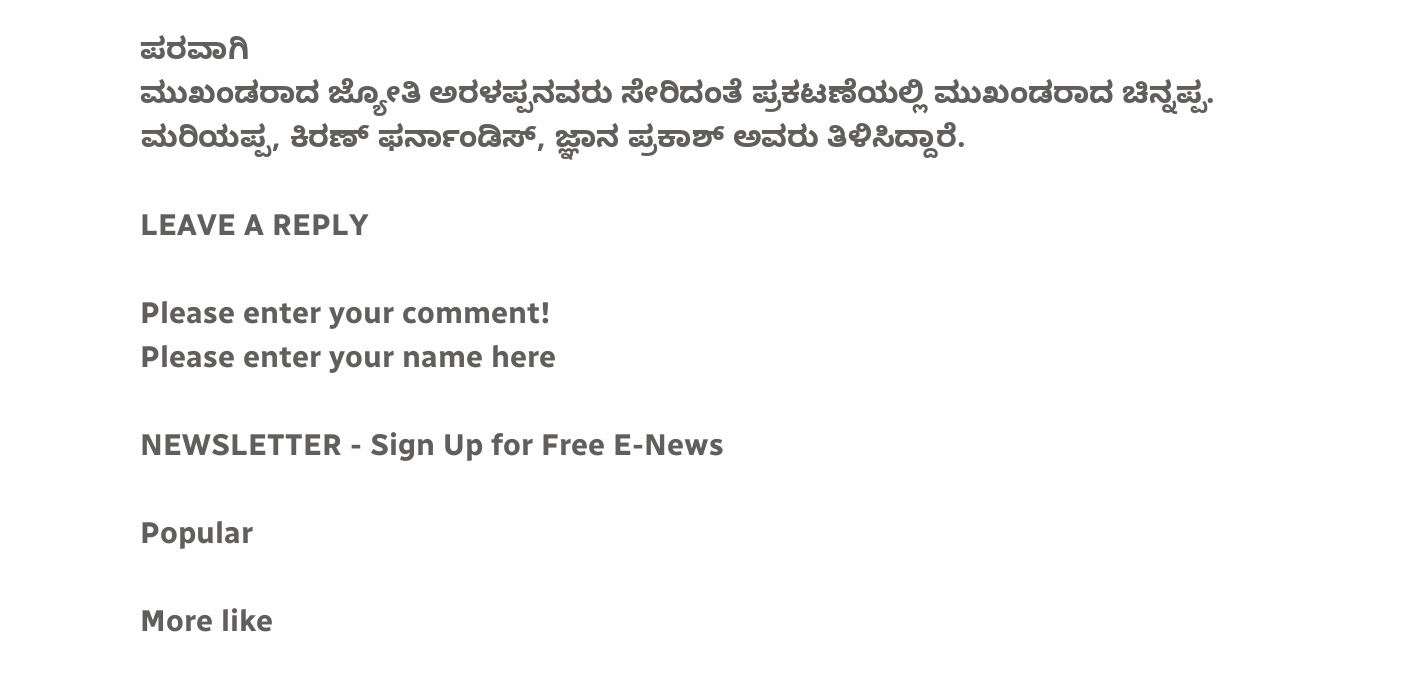ಪರವಾಗಿ
ಮುಖಂಡರಾದ ಜ್ಯೋತಿ ಅರಳಪ್ಪನವರು ಸೇರಿದಂತೆ ಪ್ರಕಟಣೆಯಲ್ಲಿ ಮುಖಂಡರಾದ ಚಿನ್ನಪ್ಪ. ಮರಿಯಪ್ಪ, ಕಿರಣ್ ಫರ್ನಾಂಡಿಸ್, ಜ್ಞಾನ ಪ್ರಕಾಶ್ ಅವರು ತಿಳಿಸಿದ್ದಾರೆ.

LEAVE A REPLY

Please enter your comment!
Please enter your name here

NEWSLETTER - Sign Up for Free E-News

Popular

More like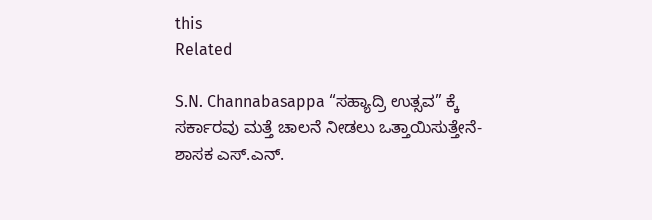this
Related

S.N. Channabasappa “ಸಹ್ಯಾದ್ರಿ ಉತ್ಸವ” ಕ್ಕೆ ಸರ್ಕಾರವು ಮತ್ತೆ ಚಾಲನೆ ನೀಡಲು ಒತ್ತಾಯಿಸುತ್ತೇನೆ- ಶಾಸಕ ಎಸ್.ಎನ್.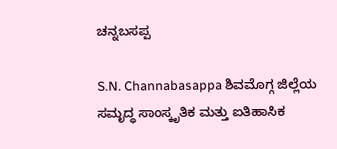ಚನ್ನಬಸಪ್ಪ

S.N. Channabasappa ಶಿವಮೊಗ್ಗ ಜಿಲ್ಲೆಯ ಸಮೃದ್ಧ ಸಾಂಸ್ಕೃತಿಕ ಮತ್ತು ಐತಿಹಾಸಿಕ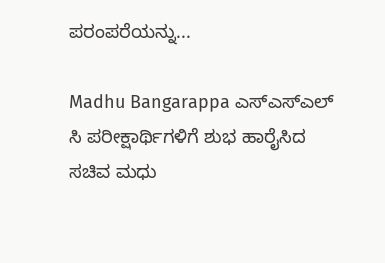ಪರಂಪರೆಯನ್ನು...

Madhu Bangarappa ಎಸ್ಎಸ್ಎಲ್ ಸಿ ಪರೀಕ್ಷಾರ್ಥಿಗಳಿಗೆ ಶುಭ ಹಾರೈಸಿದ ಸಚಿವ ಮಧು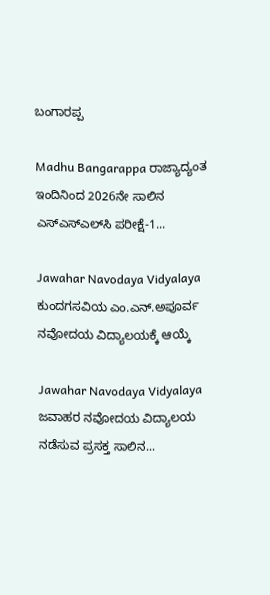ಬಂಗಾರಪ್ಪ

Madhu Bangarappa ರಾಜ್ಯಾದ್ಯಂತ ಇಂದಿನಿಂದ 2026ನೇ ಸಾಲಿನ ಎಸ್‌ಎಸ್‌ಎಲ್‌ಸಿ ಪರೀಕ್ಷೆ-1...

Jawahar Navodaya Vidyalaya ಕುಂದಗಸವಿಯ ಎಂ.ಎನ್.ಅಪೂರ್ವ ನವೋದಯ ವಿದ್ಯಾಲಯಕ್ಕೆ ಆಯ್ಕೆ

Jawahar Navodaya Vidyalaya ಜವಾಹರ ನವೋದಯ ವಿದ್ಯಾಲಯ ನಡೆಸುವ ಪ್ರಸಕ್ತ ಸಾಲಿನ...